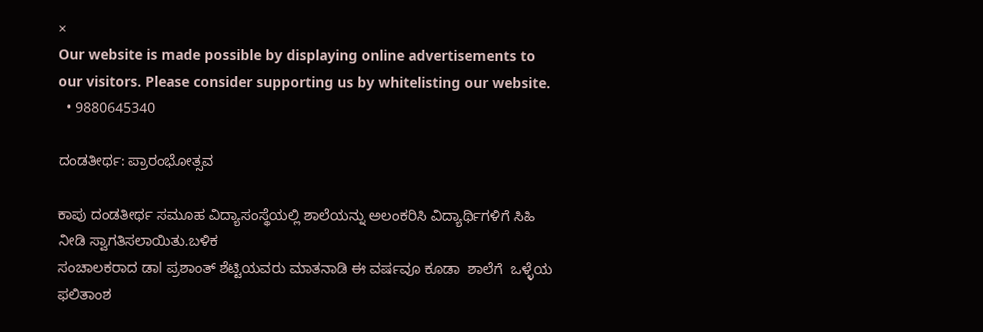×
Our website is made possible by displaying online advertisements to our visitors. Please consider supporting us by whitelisting our website.
  • 9880645340

ದಂಡತೀರ್ಥ: ಪ್ರಾರಂಭೋತ್ಸವ

ಕಾಪು ದಂಡತೀರ್ಥ ಸಮೂಹ ವಿದ್ಯಾಸಂಸ್ಥೆಯಲ್ಲಿ ಶಾಲೆಯನ್ನು ಅಲಂಕರಿಸಿ ವಿದ್ಯಾರ್ಥಿಗಳಿಗೆ ಸಿಹಿ ನೀಡಿ ಸ್ವಾಗತಿಸಲಾಯಿತು.ಬಳಿಕ
ಸಂಚಾಲಕರಾದ ಡಾl ಪ್ರಶಾಂತ್ ಶೆಟ್ಟಿಯವರು ಮಾತನಾಡಿ ಈ ವರ್ಷವೂ ಕೂಡಾ  ಶಾಲೆಗೆ  ಒಳ್ಳೆಯ ಫಲಿತಾಂಶ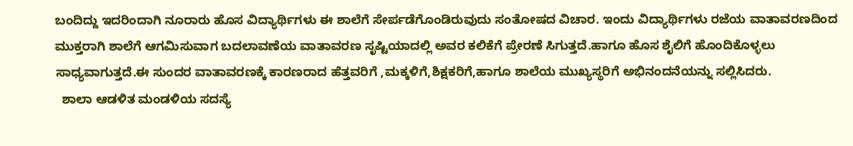ಬಂದಿದ್ದು ಇದರಿಂದಾಗಿ ನೂರಾರು ಹೊಸ ವಿದ್ಯಾರ್ಥಿಗಳು ಈ ಶಾಲೆಗೆ ಸೇರ್ಪಡೆಗೊಂಡಿರುವುದು ಸಂತೋಷದ ವಿಚಾರ. ಇಂದು ವಿದ್ಯಾರ್ಥಿಗಳು ರಜೆಯ ವಾತಾವರಣದಿಂದ ಮುಕ್ತರಾಗಿ ಶಾಲೆಗೆ ಆಗಮಿಸುವಾಗ ಬದಲಾವಣೆಯ ವಾತಾವರಣ ಸೃಷ್ಟಿಯಾದಲ್ಲಿ ಅವರ ಕಲಿಕೆಗೆ ಪ್ರೇರಣೆ ಸಿಗುತ್ತದೆ.ಹಾಗೂ ಹೊಸ ಶೈಲಿಗೆ ಹೊಂದಿಕೊಳ್ಳಲು ಸಾಧ್ಯವಾಗುತ್ತದೆ.ಈ ಸುಂದರ ವಾತಾವರಣಕ್ಕೆ ಕಾರಣರಾದ ಹೆತ್ತವರಿಗೆ ,ಮಕ್ಕಳಿಗೆ,ಶಿಕ್ಷಕರಿಗೆ,ಹಾಗೂ ಶಾಲೆಯ ಮುಖ್ಯಸ್ಥರಿಗೆ ಅಭಿನಂದನೆಯನ್ನು ಸಲ್ಲಿಸಿದರು.
  ಶಾಲಾ ಆಡಳಿತ ಮಂಡಳಿಯ ಸದಸ್ಯೆ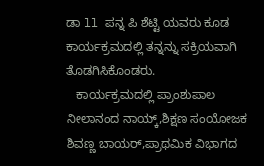ಡಾ ll ಪನ್ನ ಪಿ ಶೆಟ್ಟಿ ಯವರು ಕೂಡ ಕಾರ್ಯಕ್ರಮದಲ್ಲಿ ತನ್ನನ್ನು ಸಕ್ರಿಯವಾಗಿ ತೊಡಗಿಸಿಕೊಂಡರು.
   ಕಾರ್ಯಕ್ರಮದಲ್ಲಿ ಪ್ರಾಂಶುಪಾಲ ನೀಲಾನಂದ ನಾಯ್ಕ್,ಶಿಕ್ಷಣ ಸಂಯೋಜಕ ಶಿವಣ್ಣ ಬಾಯರ್,ಪ್ರಾಥಮಿಕ ವಿಭಾಗದ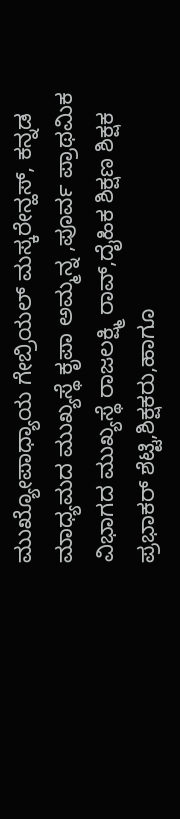ಮುಖ್ಯೋಪಾಧ್ಯಾಯ ಗೇಬ್ರಿಯಲ್ ಮಸ್ಕರೇನ್ಹಸ್, ಕನ್ನಡ ಮಾಧ್ಯಮದ ಮುಖ್ಯಸ್ಥೆ ಕೃಪಾ ಅಮ್ಮನ್ನ ,ಪೂರ್ವ ಪ್ರಾಥಮಿಕ ವಿಭಾಗದ ಮುಖ್ಯಸ್ಥೆ ರಾಜಲಕ್ಷ್ಮಿ ರಾವ್,ದೈಹಿಕ ಶಿಕ್ಷಣ ಶಿಕ್ಷಕ ಪ್ರಭಾಕರ್ ಶೆಟ್ಟಿ,ಶಿಕ್ಷಕರು,ಹಾಗೂ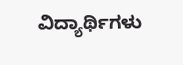ವಿದ್ಯಾರ್ಥಿಗಳು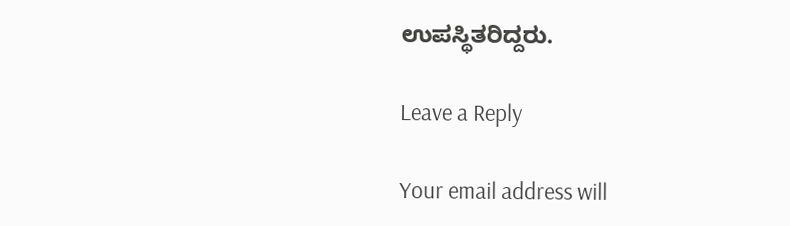ಉಪಸ್ಥಿತರಿದ್ದರು.

Leave a Reply

Your email address will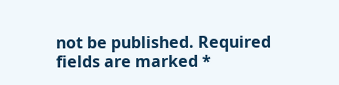not be published. Required fields are marked *